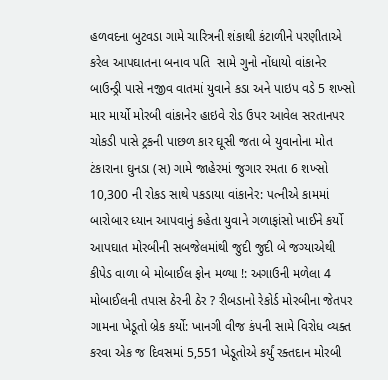હળવદના બુટવડા ગામે ચારિત્રની શંકાથી કંટાળીને પરણીતાએ કરેલ આપઘાતના બનાવ પતિ  સામે ગુનો નોંધાયો વાંકાનેર બાઉન્ડ્રી પાસે નજીવ વાતમાં યુવાને કડા અને પાઇપ વડે 5 શખ્સો માર માર્યો મોરબી વાંકાનેર હાઇવે રોડ ઉપર આવેલ સરતાનપર ચોકડી પાસે ટ્રકની પાછળ કાર ઘૂસી જતા બે યુવાનોના મોત ટંકારાના ઘુનડા (સ) ગામે જાહેરમાં જુગાર રમતા 6 શખ્સો 10,300 ની રોકડ સાથે પકડાયા વાંકાનેર: પત્નીએ કામમાં બારોબાર ધ્યાન આપવાનું કહેતા યુવાને ગળાફાંસો ખાઈને કર્યો આપઘાત મોરબીની સબજેલમાંથી જુદી જુદી બે જગ્યાએથી કીપેડ વાળા બે મોબાઈલ ફોન મળ્યા !: અગાઉની મળેલા 4 મોબાઈલની તપાસ ઠેરની ઠેર ? રીબડાનો રેકોર્ડ મોરબીના જેતપર ગામના ખેડૂતો બ્રેક કર્યો: ખાનગી વીજ કંપની સામે વિરોધ વ્યક્ત કરવા એક જ દિવસમાં 5,551 ખેડૂતોએ કર્યું રક્તદાન મોરબી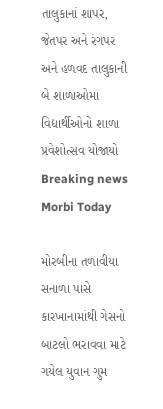તાલુકાનાં શાપર, જેતપર અને રંગપર અને હળવદ તાલુકાની બે શાળાઓમા વિદ્યાર્થીઓનો શાળા પ્રવેશોત્સવ યોજાયો
Breaking news
Morbi Today

મોરબીના તળાવીયા સનાળા પાસે કારખાનામાંથી ગેસનો બાટલો ભરાવવા માટે ગયેલ યુવાન ગુમ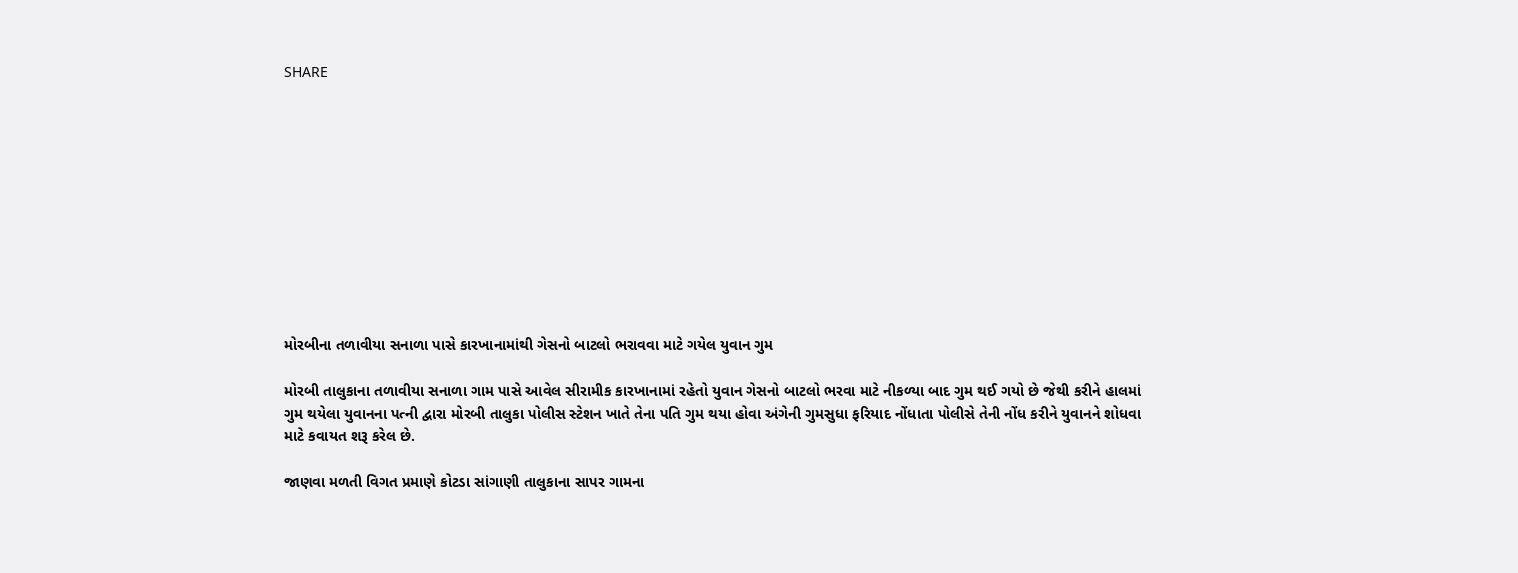SHARE











મોરબીના તળાવીયા સનાળા પાસે કારખાનામાંથી ગેસનો બાટલો ભરાવવા માટે ગયેલ યુવાન ગુમ

મોરબી તાલુકાના તળાવીયા સનાળા ગામ પાસે આવેલ સીરામીક કારખાનામાં રહેતો યુવાન ગેસનો બાટલો ભરવા માટે નીકળ્યા બાદ ગુમ થઈ ગયો છે જેથી કરીને હાલમાં ગુમ થયેલા યુવાનના પત્ની દ્વારા મોરબી તાલુકા પોલીસ સ્ટેશન ખાતે તેના પતિ ગુમ થયા હોવા અંગેની ગુમસુધા ફરિયાદ નોંધાતા પોલીસે તેની નોંધ કરીને યુવાનને શોધવા માટે કવાયત શરૂ કરેલ છે.

જાણવા મળતી વિગત પ્રમાણે કોટડા સાંગાણી તાલુકાના સાપર ગામના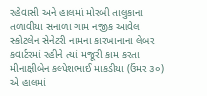રહેવાસી અને હાલમાં મોરબી તાલુકાના તળાવીયા સનાળા ગામ નજીક આવેલ સ્કોટલેન સેનેટરી નામના કારખાનાના લેબર કવાર્ટરમાં રહીને ત્યાં મજૂરી કામ કરતા મીનાક્ષીબેન કલ્પેશભાઈ માકડીયા (ઉંમર ૩૦) એ હાલમાં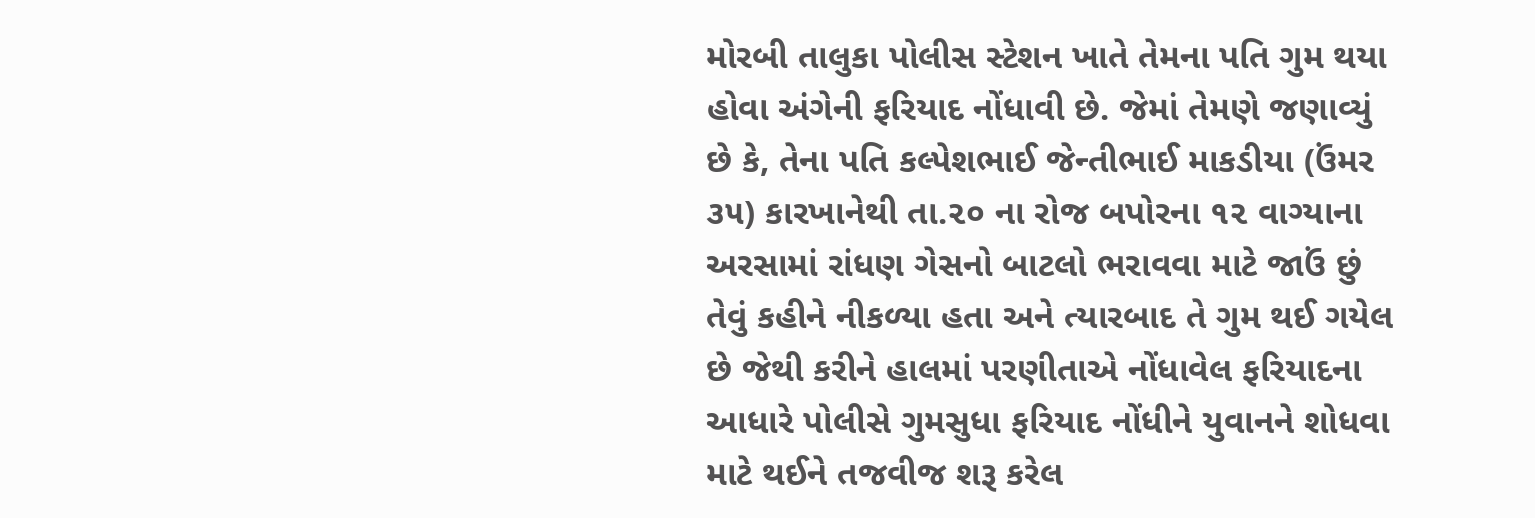મોરબી તાલુકા પોલીસ સ્ટેશન ખાતે તેમના પતિ ગુમ થયા હોવા અંગેની ફરિયાદ નોંધાવી છે. જેમાં તેમણે જણાવ્યું છે કે, તેના પતિ કલ્પેશભાઈ જેન્તીભાઈ માકડીયા (ઉંમર ૩૫) કારખાનેથી તા.૨૦ ના રોજ બપોરના ૧૨ વાગ્યાના અરસામાં રાંધણ ગેસનો બાટલો ભરાવવા માટે જાઉં છું તેવું કહીને નીકળ્યા હતા અને ત્યારબાદ તે ગુમ થઈ ગયેલ છે જેથી કરીને હાલમાં પરણીતાએ નોંધાવેલ ફરિયાદના આધારે પોલીસે ગુમસુધા ફરિયાદ નોંધીને યુવાનને શોધવા માટે થઈને તજવીજ શરૂ કરેલ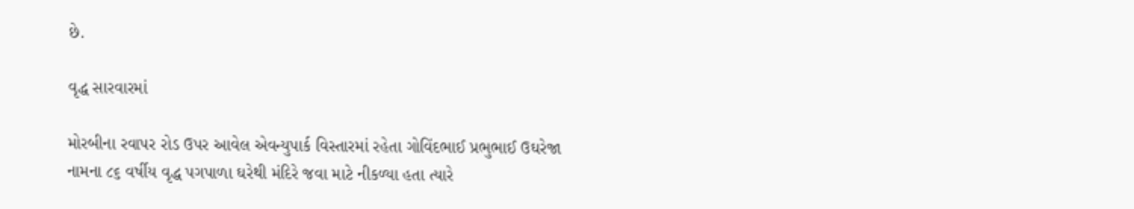છે.

વૃદ્ધ સારવારમાં

મોરબીના રવાપર રોડ ઉપર આવેલ એવન્યુપાર્ક વિસ્તારમાં રહેતા ગોવિંદભાઈ પ્રભુભાઈ ઉઘરેજા નામના ૮૬ વર્ષીય વૃદ્ધ પગપાળા ઘરેથી મંદિરે જવા માટે નીકળ્યા હતા ત્યારે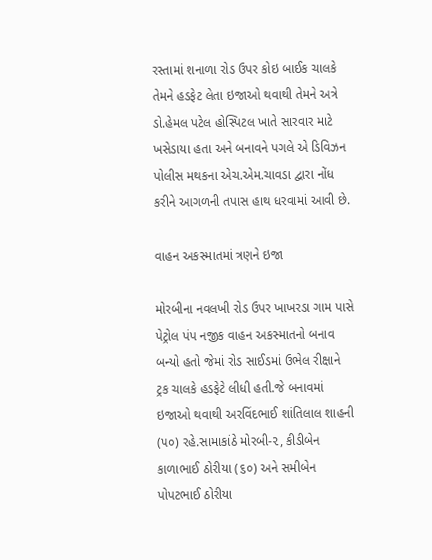રસ્તામાં શનાળા રોડ ઉપર કોઇ બાઈક ચાલકે તેમને હડફેટ લેતા ઇજાઓ થવાથી તેમને અત્રે ડો.હેમલ પટેલ હોસ્પિટલ ખાતે સારવાર માટે ખસેડાયા હતા અને બનાવને પગલે એ ડિવિઝન પોલીસ મથકના એચ.એમ.ચાવડા દ્વારા નોંધ કરીને આગળની તપાસ હાથ ધરવામાં આવી છે.

વાહન અકસ્માતમાં ત્રણને ઇજા

મોરબીના નવલખી રોડ ઉપર ખાખરડા ગામ પાસે પેટ્રોલ પંપ નજીક વાહન અકસ્માતનો બનાવ બન્યો હતો જેમાં રોડ સાઈડમાં ઉભેલ રીક્ષાને ટ્રક ચાલકે હડફેટે લીધી હતી.જે બનાવમાં ઇજાઓ થવાથી અરવિંદભાઈ શાંતિલાલ શાહની (૫૦) રહે.સામાકાંઠે મોરબી-૨, કીડીબેન કાળાભાઈ ઠોરીયા (૬૦) અને સમીબેન પોપટભાઈ ઠોરીયા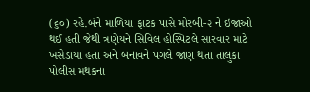(૬૦) રહે.બંને માળિયા ફાટક પાસે મોરબી-૨ ને ઇજાઓ થઈ હતી જેથી ત્રણેયને સિવિલ હોસ્પિટલે સારવાર માટે ખસેડાયા હતા અને બનાવને પગલે જાણ થતા તાલુકા પોલીસ મથકના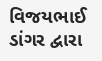વિજયભાઈ ડાંગર દ્વારા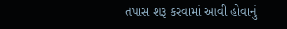તપાસ શરૂ કરવામાં આવી હોવાનું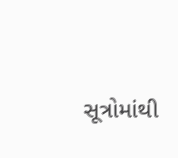સૂત્રોમાંથી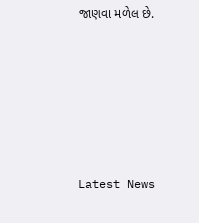જાણવા મળેલ છે.






Latest News